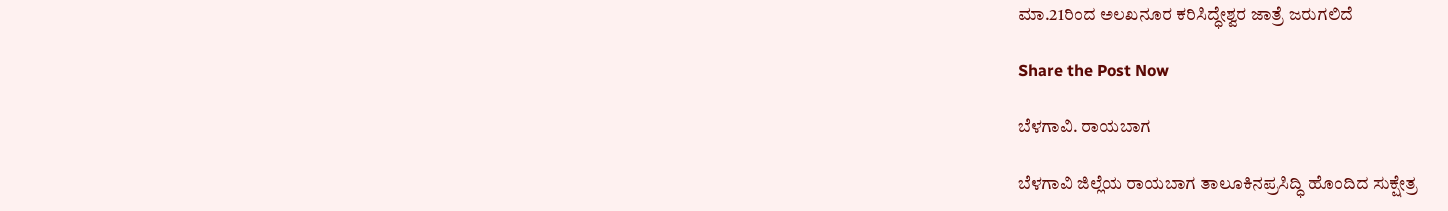ಮಾ.21ರಿಂದ ಅಲಖನೂರ ಕರಿಸಿದ್ಧೇಶ್ವರ ಜಾತ್ರೆ ಜರುಗಲಿದೆ

Share the Post Now

ಬೆಳಗಾವಿ. ರಾಯಬಾಗ

ಬೆಳಗಾವಿ ಜಿಲ್ಲೆಯ ರಾಯಬಾಗ ತಾಲೂಕಿನಪ್ರಸಿದ್ಧಿ ಹೊಂದಿದ ಸುಕ್ಷೇತ್ರ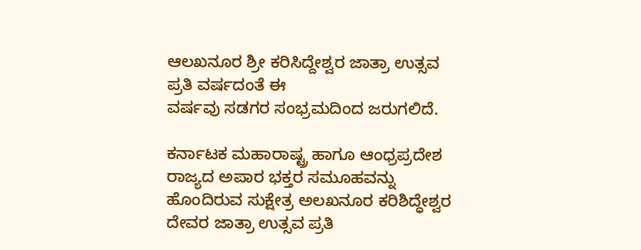ಆಲಖನೂರ ಶ್ರೀ ಕರಿಸಿದ್ದೇಶ್ವರ ಜಾತ್ರಾ ಉತ್ಸವ ಪ್ರತಿ ವರ್ಷದಂತೆ ಈ
ವರ್ಷವು ಸಡಗರ ಸಂಭ್ರಮದಿಂದ ಜರುಗಲಿದೆ.

ಕರ್ನಾಟಕ ಮಹಾರಾಷ್ಟ್ರ ಹಾಗೂ ಆಂಧ್ರಪ್ರದೇಶ ರಾಜ್ಯದ ಅಪಾರ ಭಕ್ತರ ಸಮೂಹವನ್ನು ಹೊಂದಿರುವ ಸುಕ್ಷೇತ್ರ ಅಲಖನೂರ ಕರಿಶಿದ್ಧೇಶ್ವರ ದೇವರ ಜಾತ್ರಾ ಉತ್ಸವ ಪ್ರತಿ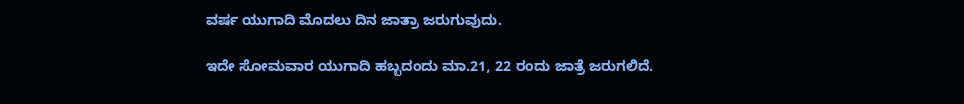ವರ್ಷ ಯುಗಾದಿ ಮೊದಲು ದಿನ ಜಾತ್ರಾ ಜರುಗುವುದು.

ಇದೇ ಸೋಮವಾರ ಯುಗಾದಿ ಹಬ್ಬದಂದು ಮಾ.21, 22 ರಂದು ಜಾತ್ರೆ ಜರುಗಲಿದೆ.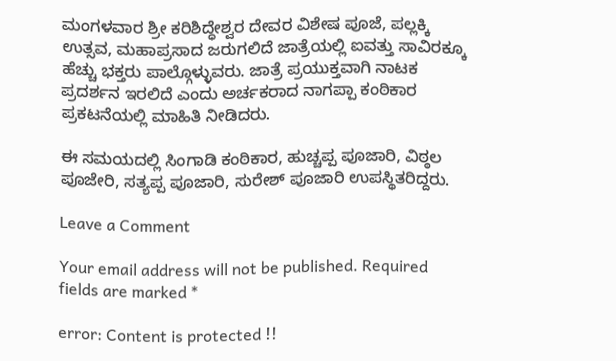ಮಂಗಳವಾರ ಶ್ರೀ ಕರಿಶಿದ್ಧೇಶ್ವರ ದೇವರ ವಿಶೇಷ ಪೂಜೆ, ಪಲ್ಲಕ್ಕಿ ಉತ್ಸವ, ಮಹಾಪ್ರಸಾದ ಜರುಗಲಿದೆ ಜಾತ್ರೆಯಲ್ಲಿ ಐವತ್ತು ಸಾವಿರಕ್ಕೂ ಹೆಚ್ಚು ಭಕ್ತರು ಪಾಲ್ಗೊಳ್ಳುವರು. ಜಾತ್ರೆ ಪ್ರಯುಕ್ತವಾಗಿ ನಾಟಕ ಪ್ರದರ್ಶನ ಇರಲಿದೆ ಎಂದು ಅರ್ಚಕರಾದ ನಾಗಪ್ಪಾ ಕಂಠಿಕಾರ ಪ್ರಕಟನೆಯಲ್ಲಿ ಮಾಹಿತಿ ನೀಡಿದರು.

ಈ ಸಮಯದಲ್ಲಿ ಸಿಂಗಾಡಿ ಕಂಠಿಕಾರ, ಹುಚ್ಚಪ್ಪ ಪೂಜಾರಿ, ವಿಠ್ಠಲ ಪೂಜೇರಿ, ಸತ್ಯಪ್ಪ ಪೂಜಾರಿ, ಸುರೇಶ್ ಪೂಜಾರಿ ಉಪಸ್ಥಿತರಿದ್ದರು.

Leave a Comment

Your email address will not be published. Required fields are marked *

error: Content is protected !!